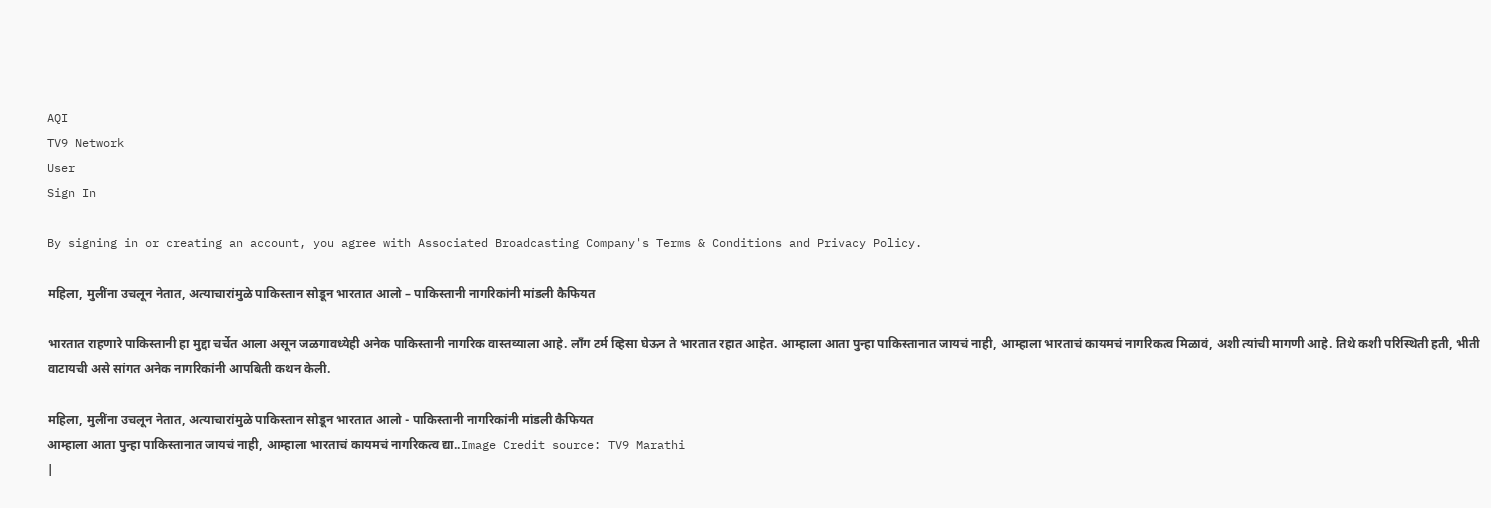AQI
TV9 Network
User
Sign In

By signing in or creating an account, you agree with Associated Broadcasting Company's Terms & Conditions and Privacy Policy.

महिला, मुलींना उचलून नेतात, अत्याचारांमुळे पाकिस्तान सोडून भारतात आलो – पाकिस्तानी नागरिकांनी मांडली कैफियत

भारतात राहणारे पाकिस्तानी हा मुद्दा चर्चेत आला असून जळगावध्येही अनेक पाकिस्तानी नागरिक वास्तव्याला आहे. लाँग टर्म व्हिसा घेऊन ते भारतात रहात आहेत. आम्हाला आता पुन्हा पाकिस्तानात जायचं नाही, आम्हाला भारताचं कायमचं नागरिकत्व मिळावं, अशी त्यांची मागणी आहे. तिथे कशी परिस्थिती हती, भीती वाटायची असे सांगत अनेक नागरिकांनी आपबिती कथन केली.

महिला, मुलींना उचलून नेतात, अत्याचारांमुळे पाकिस्तान सोडून भारतात आलो - पाकिस्तानी नागरिकांनी मांडली कैफियत
आम्हाला आता पुन्हा पाकिस्तानात जायचं नाही, आम्हाला भारताचं कायमचं नागरिकत्व द्या..Image Credit source: TV9 Marathi
|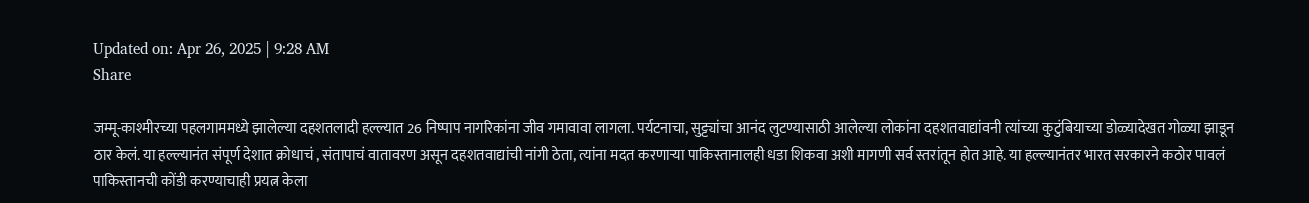Updated on: Apr 26, 2025 | 9:28 AM
Share

जम्मू-काश्मीरच्या पहलगाममध्ये झालेल्या दहशतलादी हल्ल्यात 26 निष्पाप नागरिकांना जीव गमावावा लागला. पर्यटनाचा, सुट्ट्यांचा आनंद लुटण्यासाठी आलेल्या लोकांना दहशतवाद्यांवनी त्यांच्या कुटुंबियाच्या डोळ्यादेखत गोळ्या झाडून ठार केलं. या हल्ल्यानंत संपूर्ण देशात क्रोधाचं , संतापाचं वातावरण असून दहशतवाद्यांची नांगी ठेता, त्यांना मदत करणाऱ्या पाकिस्तानालही धडा शिकवा अशी मागणी सर्व स्तरांतून होत आहे. या हल्ल्यानंतर भारत सरकारने कठोर पावलं पाकिस्तानची कोंडी करण्याचाही प्रयत्न केला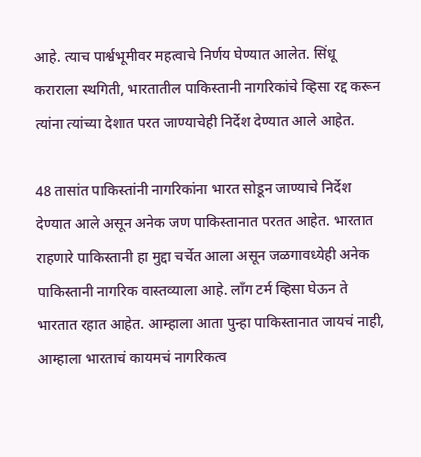आहे. त्याच पार्श्वभूमीवर महत्वाचे निर्णय घेण्यात आलेत. सिंधू कराराला स्थगिती, भारतातील पाकिस्तानी नागरिकांचे व्हिसा रद्द करून त्यांना त्यांच्या देशात परत जाण्याचेही निर्देश देण्यात आले आहेत.

48 तासांत पाकिस्तांनी नागरिकांना भारत सोडून जाण्याचे निर्देश देण्यात आले असून अनेक जण पाकिस्तानात परतत आहेत. भारतात राहणारे पाकिस्तानी हा मुद्दा चर्चेत आला असून जळगावध्येही अनेक पाकिस्तानी नागरिक वास्तव्याला आहे. लाँग टर्म व्हिसा घेऊन ते भारतात रहात आहेत. आम्हाला आता पुन्हा पाकिस्तानात जायचं नाही, आम्हाला भारताचं कायमचं नागरिकत्व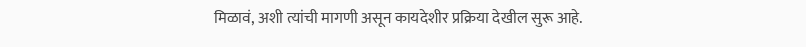मिळावं, अशी त्यांची मागणी असून कायदेशीर प्रक्रिया देखील सुरू आहे.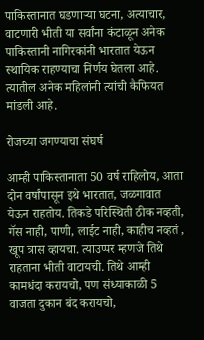पाकिस्तानात घडणाऱ्या घटना, अत्याचार, वाटणारी भीती या सर्वांना कंटाळून अनेक पाकिस्तानी नागिरकांनी भारतात येऊन स्थायिक राहण्याचा निर्णय घेतला आहे. त्यातील अनेक महिलांनी त्यांची कैफियत मांडली आहे.

रोजच्या जगण्याचा संघर्ष

आम्ही पाकिस्तानाता 50 वर्ष राहिलोय, आता दोन वर्षांपासून इथे भारतात, जळगावात येऊन राहतोय. तिकडे परिस्थिती ठीक नव्हती, गॅस नाही, पाणी, लाईट नाही, काहीच नव्हतं , खूप त्रास व्हायचा. त्याउप्पर म्हणजे तिथे राहताना भीती वाटायची. तिथे आम्ही कामधंदा करायचो, पण संध्याकाळी 5 वाजता दुकान बंद करायचो,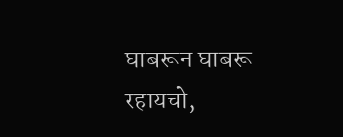घाबरून घाबरू रहायचो,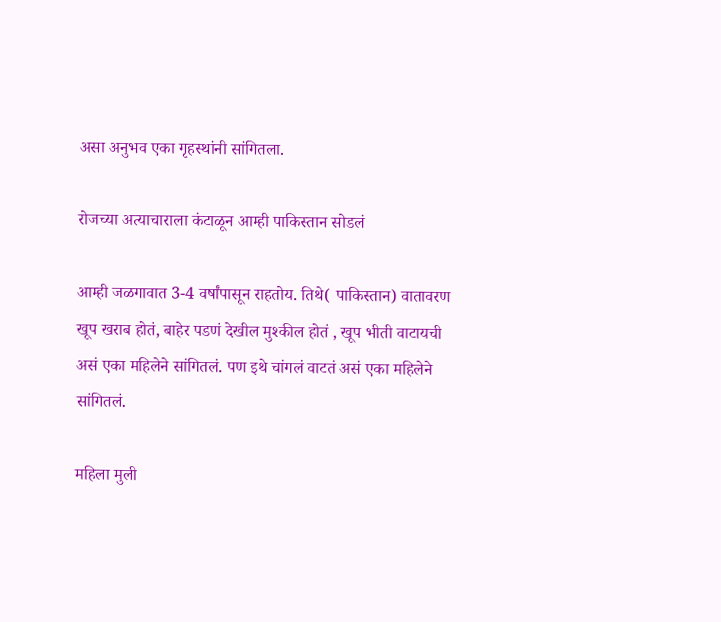असा अनुभव एका गृहस्थांनी सांगितला.

रोजच्या अत्याचाराला कंटाळून आम्ही पाकिस्तान सोडलं

आम्ही जळगावात 3-4 वर्षांपासून राहतोय. तिथे( पाकिस्तान) वातावरण खूप खराब होतं, बाहेर पडणं देखील मुश्कील होतं , खूप भीती वाटायची असं एका महिलेने सांगितलं. पण इथे चांगलं वाटतं असं एका महिलेने सांगितलं.

महिला मुली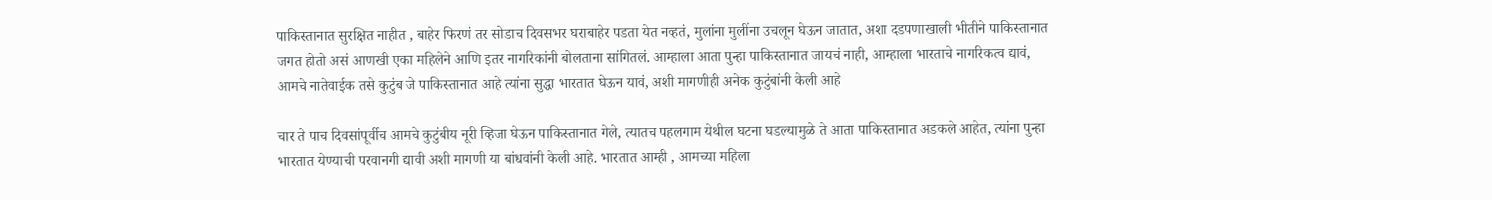पाकिस्तानात सुरक्षित नाहीत , बाहेर फिरणं तर सोडाच दिवसभर घराबाहेर पडता येत नव्हतं, मुलांना मुलींना उचलून घेऊन जातात, अशा दडपणाखाली भीतीने पाकिस्तानात जगत होतो असं आणखी एका महिलेने आणि इतर नागरिकांनी बोलताना सांगितलं. आम्हाला आता पुन्हा पाकिस्तानात जायचं नाही, आम्हाला भारताचे नागरिकत्व द्यावं, आमचे नातेवाईक तसे कुटुंब जे पाकिस्तानात आहे त्यांना सुद्धा भारतात घेऊन यावं, अशी मागणीही अनेक कुटुंबांनी केली आहे

चार ते पाच दिवसांपूर्वीच आमचे कुटुंबीय नूरी व्हिजा घेऊन पाकिस्तानात गेले, त्यातच पहलगाम येथील घटना घडल्यामुळे ते आता पाकिस्तानात अडकले आहेत, त्यांना पुन्हा भारतात येण्याची परवानगी द्यावी अशी मागणी या बांधवांनी केली आहे. भारतात आम्ही , आमच्या महिला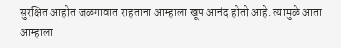सुरक्षित आहोत जळगावात राहताना आम्हाला खूप आनंद होतो आहे. त्यामुळे आता आम्हाला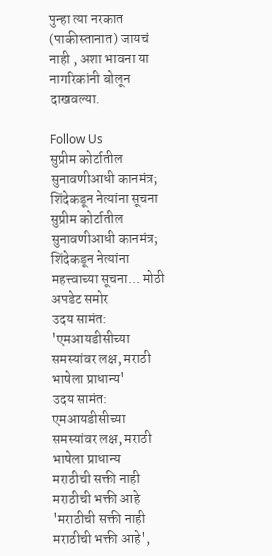पुन्हा त्या नरकात (पाकीस्तानात) जायचं नाही , अशा भावना या नागरिकांनी बोलून दाखवल्या.

Follow Us
सुप्रीम कोर्टातील सुनावणीआधी कानमंत्र; शिंदेकडून नेत्यांना सूचना
सुप्रीम कोर्टातील सुनावणीआधी कानमंत्र; शिंदेकडून नेत्यांना महत्त्वाच्या सूचना... मोठी अपडेट समोर
उदय सामंत: 'एमआयडीसीच्या समस्यांवर लक्ष, मराठी भाषेला प्राधान्य'
उदय सामंत: एमआयडीसीच्या समस्यांवर लक्ष, मराठी भाषेला प्राधान्य
मराठीची सक्ती नाही मराठीची भक्ती आहे
'मराठीची सक्ती नाही मराठीची भक्ती आहे',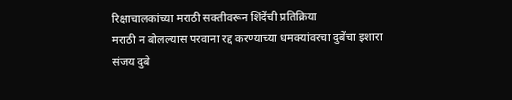रिक्षाचालकांच्या मराठी सक्तीवरून शिंदेंची प्रतिक्रिया
मराठी न बोलल्यास परवाना रद्द करण्याच्या धमक्यांवरचा दुबेंचा इशारा
संजय दुबे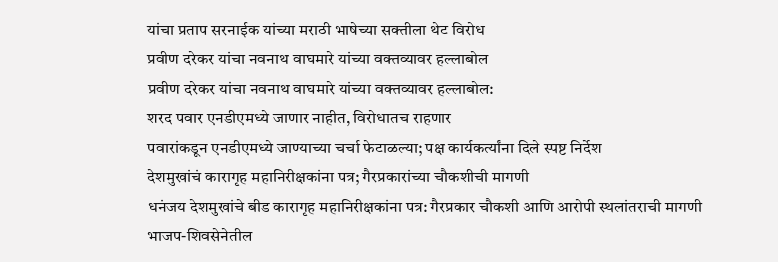यांचा प्रताप सरनाईक यांच्या मराठी भाषेच्या सक्तीला थेट विरोध
प्रवीण दरेकर यांचा नवनाथ वाघमारे यांच्या वक्तव्यावर हल्लाबोल
प्रवीण दरेकर यांचा नवनाथ वाघमारे यांच्या वक्तव्यावर हल्लाबोल:
शरद पवार एनडीएमध्ये जाणार नाहीत, विरोधातच राहणार
पवारांकडून एनडीएमध्ये जाण्याच्या चर्चा फेटाळल्या; पक्ष कार्यकर्त्यांना दिले स्पष्ट निर्देश
देशमुखांचं कारागृह महानिरीक्षकांना पत्र; गैरप्रकारांच्या चौकशीची मागणी
धनंजय देशमुखांचे बीड कारागृह महानिरीक्षकांना पत्र: गैरप्रकार चौकशी आणि आरोपी स्थलांतराची मागणी
भाजप-शिवसेनेतील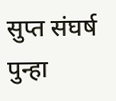सुप्त संघर्ष पुन्हा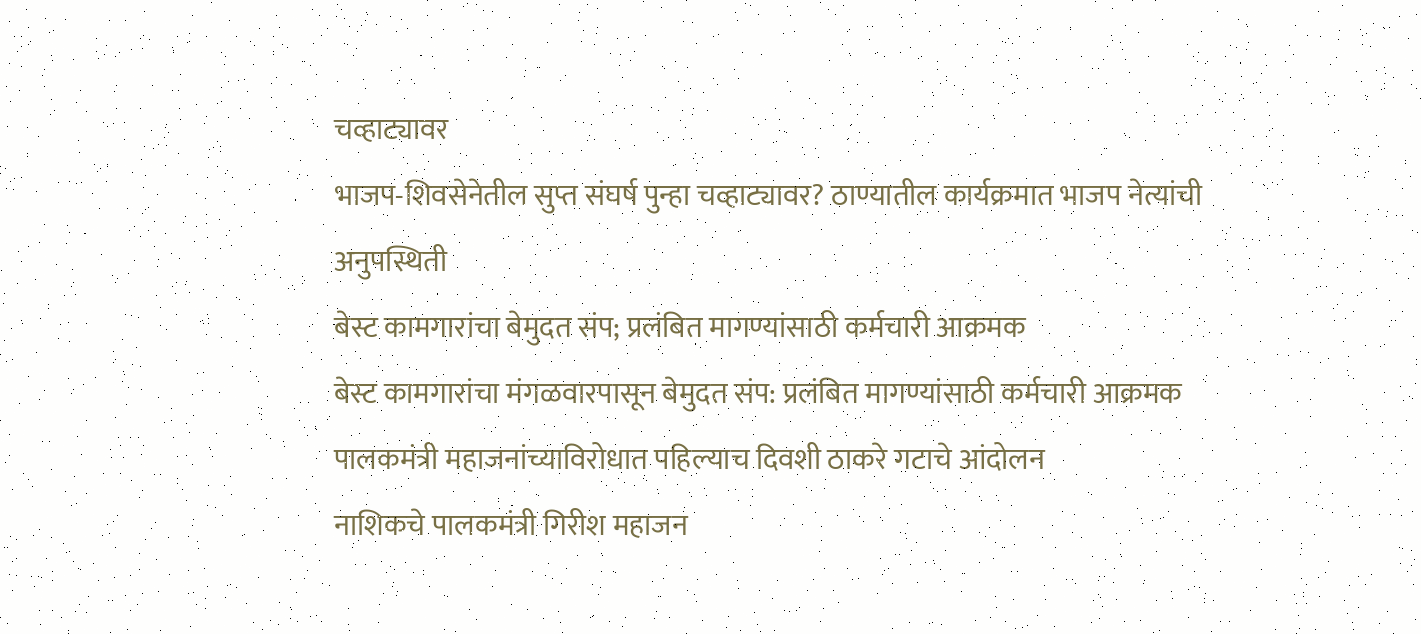चव्हाट्यावर
भाजप-शिवसेनेतील सुप्त संघर्ष पुन्हा चव्हाट्यावर? ठाण्यातील कार्यक्रमात भाजप नेत्यांची अनुपस्थिती
बेस्ट कामगारांचा बेमुदत संप; प्रलंबित मागण्यांसाठी कर्मचारी आक्रमक
बेस्ट कामगारांचा मंगळवारपासून बेमुदत संप: प्रलंबित मागण्यांसाठी कर्मचारी आक्रमक
पालकमंत्री महाजनांच्याविरोधात पहिल्याच दिवशी ठाकरे गटाचे आंदोलन
नाशिकचे पालकमंत्री गिरीश महाजन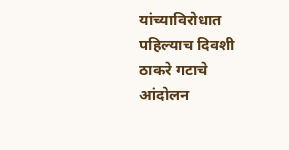यांच्याविरोधात पहिल्याच दिवशी ठाकरे गटाचे आंदोलन